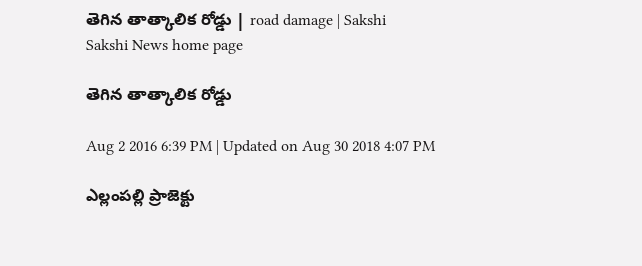తెగిన తాత్కాలిక రోడ్డు | road damage | Sakshi
Sakshi News home page

తెగిన తాత్కాలిక రోడ్డు

Aug 2 2016 6:39 PM | Updated on Aug 30 2018 4:07 PM

ఎల్లంపల్లి ప్రాజెక్టు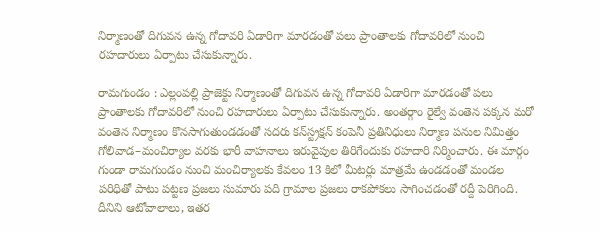నిర్మాణంతో దిగువన ఉన్న గోదావరి ఏడారిగా మారడంతో పలు ప్రాంతాలకు గోదావరిలో నుంచి రహదారులు ఏర్పాటు చేసుకున్నారు.

రామగుండం : ఎల్లంపల్లి ప్రాజెక్టు నిర్మాణంతో దిగువన ఉన్న గోదావరి ఏడారిగా మారడంతో పలు ప్రాంతాలకు గోదావరిలో నుంచి రహదారులు ఏర్పాటు చేసుకున్నారు. అంతర్గాం రైల్వే వంతెన పక్కన మరో వంతెన నిర్మాణం కొనసాగుతుండడంతో సదరు కన్‌స్ట్రక్షన్‌ కంపెనీ ప్రతినిధులు నిర్మాణ పనుల నిమిత్తం గోలివాడ–మంచిర్యాల వరకు భారీ వాహనాలు ఇరువైపుల తిరిగేందుకు రహదారి నిర్మించారు. ఈ మార్గం గుండా రామగుండం నుంచి మంచిర్యాలకు కేవలం 13 కిలో మీటర్లు మాత్రమే ఉండడంతో మండల పరిధితో పాటు పట్టణ ప్రజలు సుమారు పది గ్రామాల ప్రజలు రాకపోకలు సాగించడంతో రద్దీ పెరిగింది. దీనిని ఆటోవాలాలు, ఇతర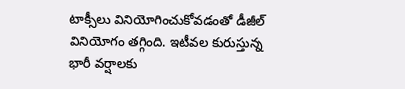టాక్సీలు వినియోగించుకోవడంతో డీజీల్‌ వినియోగం తగ్గింది. ఇటీవల కురుస్తున్న భారీ వర్షాలకు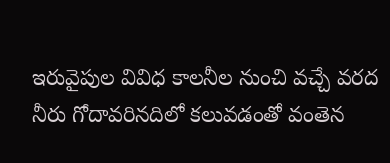ఇరువైపుల వివిధ కాలనీల నుంచి వచ్చే వరద నీరు గోదావరినదిలో కలువడంతో వంతెన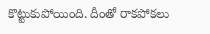కొట్టుకుపోయింది. దీంతో రాకపోకలు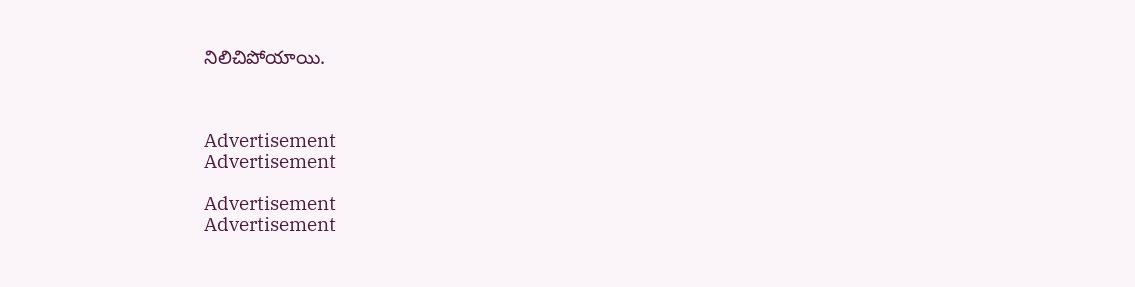నిలిచిపోయాయి.



Advertisement
Advertisement

Advertisement
Advertisement